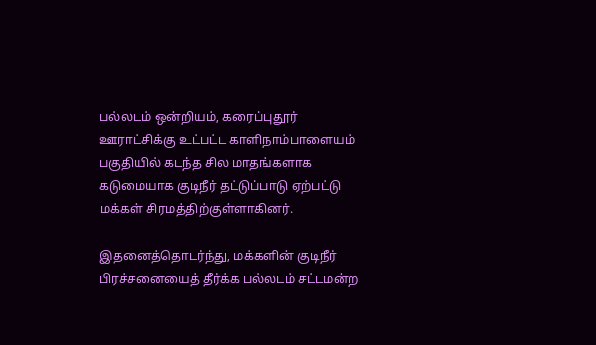பல்லடம் ஒன்றியம், கரைப்புதூர் ஊராட்சிக்கு உட்பட்ட காளிநாம்பாளையம் பகுதியில் கடந்த சில மாதங்களாக கடுமையாக குடிநீர் தட்டுப்பாடு ஏற்பட்டு மக்கள் சிரமத்திற்குள்ளாகினர்.

இதனைத்தொடர்ந்து, மக்களின் குடிநீர் பிரச்சனையைத் தீர்க்க பல்லடம் சட்டமன்ற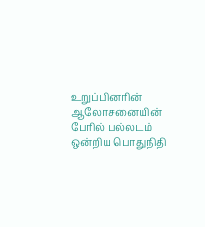உறுப்பினரின் ஆலோசனையின் பேரில் பல்லடம் ஒன்றிய பொதுநிதி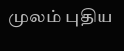முலம் புதிய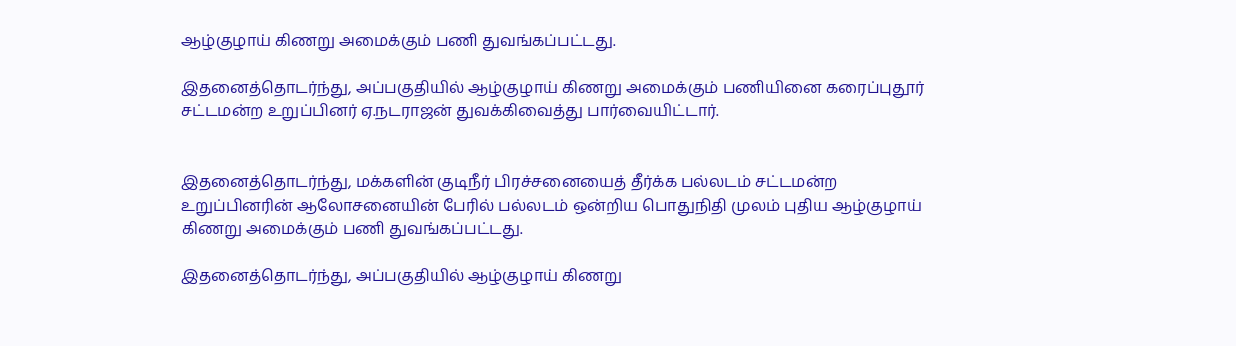ஆழ்குழாய் கிணறு அமைக்கும் பணி துவங்கப்பட்டது.

இதனைத்தொடர்ந்து, அப்பகுதியில் ஆழ்குழாய் கிணறு அமைக்கும் பணியினை கரைப்புதூர் சட்டமன்ற உறுப்பினர் ஏ.நடராஜன் துவக்கிவைத்து பார்வையிட்டார்.


இதனைத்தொடர்ந்து, மக்களின் குடிநீர் பிரச்சனையைத் தீர்க்க பல்லடம் சட்டமன்ற உறுப்பினரின் ஆலோசனையின் பேரில் பல்லடம் ஒன்றிய பொதுநிதி முலம் புதிய ஆழ்குழாய் கிணறு அமைக்கும் பணி துவங்கப்பட்டது.

இதனைத்தொடர்ந்து, அப்பகுதியில் ஆழ்குழாய் கிணறு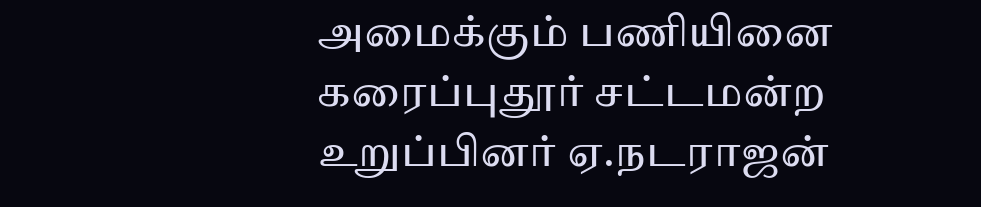அமைக்கும் பணியினை கரைப்புதூர் சட்டமன்ற உறுப்பினர் ஏ.நடராஜன்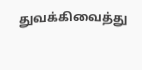துவக்கிவைத்து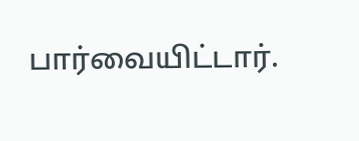பார்வையிட்டார்.